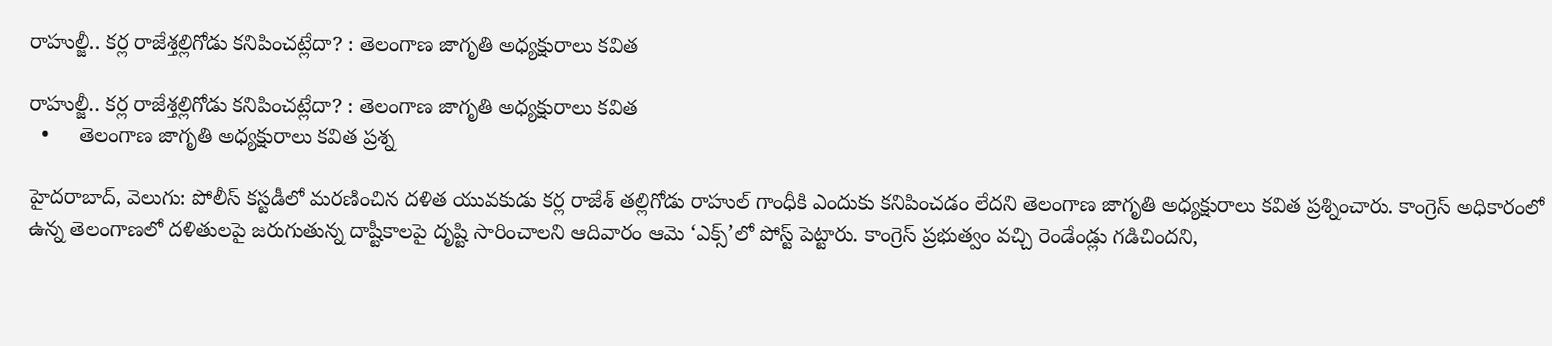రాహుల్జీ.. కర్ల రాజేశ్తల్లిగోడు కనిపించట్లేదా? : తెలంగాణ జాగృతి అధ్యక్షురాలు కవిత

రాహుల్జీ.. కర్ల రాజేశ్తల్లిగోడు కనిపించట్లేదా? : తెలంగాణ జాగృతి అధ్యక్షురాలు కవిత
  •     తెలంగాణ జాగృతి అధ్యక్షురాలు కవిత ప్రశ్న

హైదరాబాద్, వెలుగు: పోలీస్ కస్టడీలో మరణించిన దళిత యువకుడు కర్ల రాజేశ్ తల్లిగోడు రాహుల్ గాంధీకి ఎందుకు కనిపించడం లేదని తెలంగాణ జాగృతి అధ్యక్షురాలు కవిత ప్రశ్నించారు. కాంగ్రెస్ అధికారంలో ఉన్న తెలంగాణలో దళితులపై జరుగుతున్న దాష్టీకాలపై దృష్టి సారించాలని ఆదివారం ఆమె ‘ఎక్స్’లో పోస్ట్ పెట్టారు. కాంగ్రెస్ ప్రభుత్వం వచ్చి రెండేండ్లు గడిచిందని,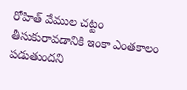రోహిత్ వేముల చట్టం తీసుకురావడానికి ఇంకా ఎంతకాలం పడుతుందని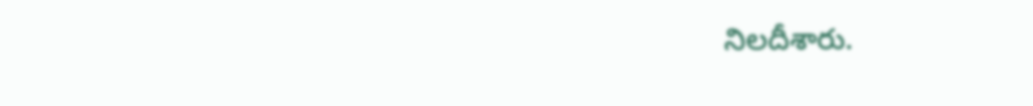నిలదీశారు.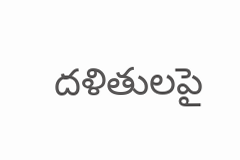దళితులపై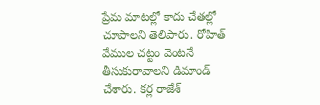ప్రేమ మాటల్లో కాదు చేతల్లో చూపాలని తెలిపారు. రోహిత్ వేముల చట్టం వెంటనే తీసుకురావాలని డిమాండ్ చేశారు. కర్ల రాజేశ్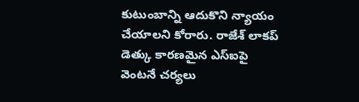కుటుంబాన్ని ఆదుకొని న్యాయం చేయాలని కోరారు. రాజేశ్ లాకప్ డెత్కు కారణమైన ఎస్ఐపై వెంటనే చర్యలు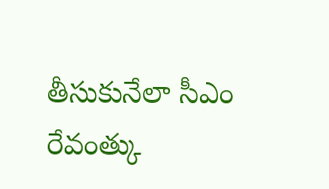తీసుకునేలా సీఎం రేవంత్కు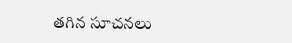తగిన సూచనలు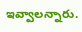ఇవ్వాలన్నారు.